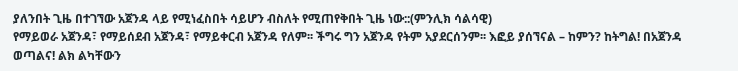ያለንበት ጊዜ በተገኘው አጀንዳ ላይ የሚነፈስበት ሳይሆን ብስለት የሚጠየቅበት ጊዜ ነው::(ምንሊክ ሳልሳዊ)
የማይወራ አጀንዳ፣ የማይሰደብ አጀንዳ፣ የማይቀርብ አጀንዳ የለም፡፡ ችግሩ ግን አጀንዳ የትም አያደርሰንም፡፡ እፎይ ያሰኘናል – ከምን? ከትግል! በአጀንዳ ወጣልና! ልክ ልካቸውን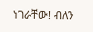ነገራቸው! ብለን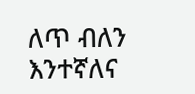ለጥ ብለን እንተኛለና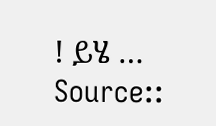! ይሄ …
Source::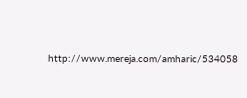http://www.mereja.com/amharic/534058